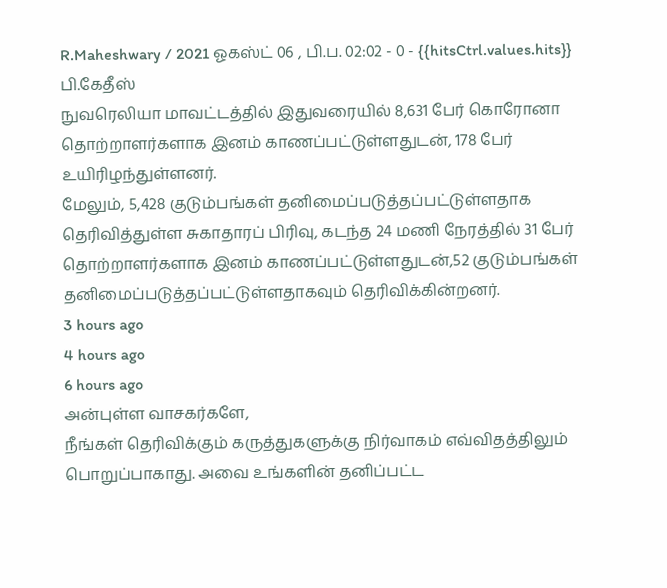R.Maheshwary / 2021 ஓகஸ்ட் 06 , பி.ப. 02:02 - 0 - {{hitsCtrl.values.hits}}
பி.கேதீஸ்
நுவரெலியா மாவட்டத்தில் இதுவரையில் 8,631 பேர் கொரோனா தொற்றாளர்களாக இனம் காணப்பட்டுள்ளதுடன், 178 பேர் உயிரிழந்துள்ளனர்.
மேலும், 5,428 குடும்பங்கள் தனிமைப்படுத்தப்பட்டுள்ளதாக தெரிவித்துள்ள சுகாதாரப் பிரிவு, கடந்த 24 மணி நேரத்தில் 31 பேர் தொற்றாளர்களாக இனம் காணப்பட்டுள்ளதுடன்,52 குடும்பங்கள் தனிமைப்படுத்தப்பட்டுள்ளதாகவும் தெரிவிக்கின்றனர்.
3 hours ago
4 hours ago
6 hours ago
அன்புள்ள வாசகர்களே,
நீங்கள் தெரிவிக்கும் கருத்துகளுக்கு நிர்வாகம் எவ்விதத்திலும் பொறுப்பாகாது. அவை உங்களின் தனிப்பட்ட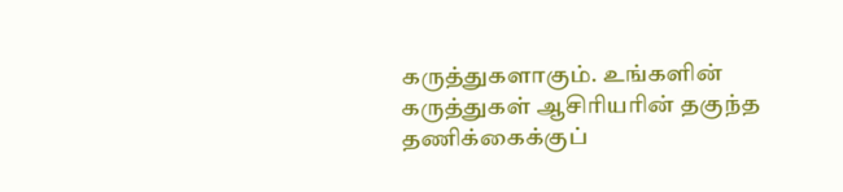கருத்துகளாகும். உங்களின் கருத்துகள் ஆசிரியரின் தகுந்த தணிக்கைக்குப்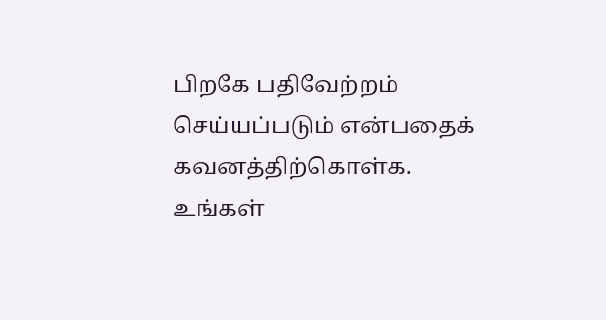பிறகே பதிவேற்றம் செய்யப்படும் என்பதைக் கவனத்திற்கொள்க. உங்கள்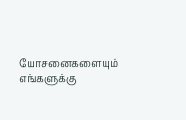யோசனைகளையும் எங்களுக்கு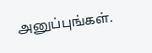அனுப்புங்கள்.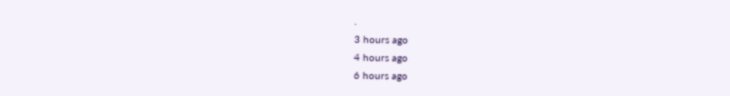.
3 hours ago
4 hours ago
6 hours ago